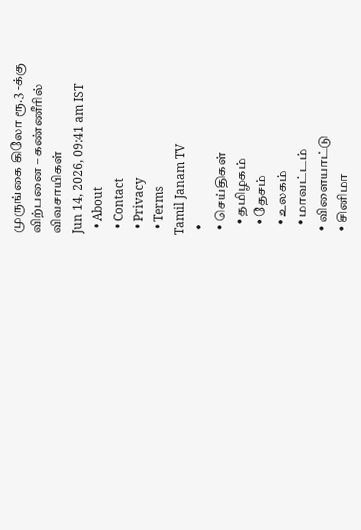முருங்கை கிலோ ரூ.3 -க்கு விற்பனை – கண்ணீரில் விவசாயிகள்
Jun 14, 2026, 09:41 am IST
  • About
  • Contact
  • Privacy
  • Terms
Tamil Janam TV
  •
  • செய்திகள்
    • தமிழகம்
    • தேசம்
    • உலகம்
    • மாவட்டம்
  • விளையாட்டு
  • சினிமா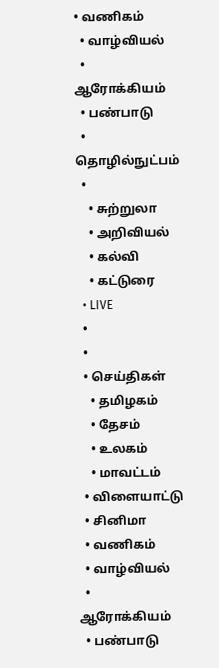• வணிகம்
  • வாழ்வியல்
  • ஆரோக்கியம்
  • பண்பாடு
  • தொழில்நுட்பம்
  •
    • சுற்றுலா
    • அறிவியல்
    • கல்வி
    • கட்டுரை
  • LIVE
  •
  •
  • செய்திகள்
    • தமிழகம்
    • தேசம்
    • உலகம்
    • மாவட்டம்
  • விளையாட்டு
  • சினிமா
  • வணிகம்
  • வாழ்வியல்
  • ஆரோக்கியம்
  • பண்பாடு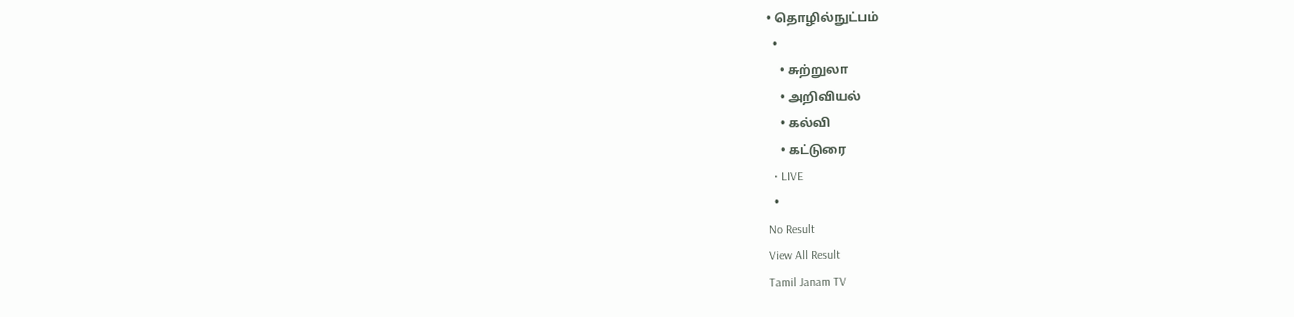• தொழில்நுட்பம்
  •
    • சுற்றுலா
    • அறிவியல்
    • கல்வி
    • கட்டுரை
  • LIVE
  •
No Result
View All Result
Tamil Janam TV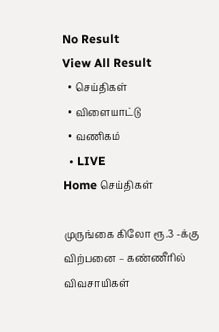No Result
View All Result
  • செய்திகள்
  • விளையாட்டு
  • வணிகம்
  • LIVE
Home செய்திகள்

முருங்கை கிலோ ரூ.3 -க்கு விற்பனை – கண்ணீரில் விவசாயிகள்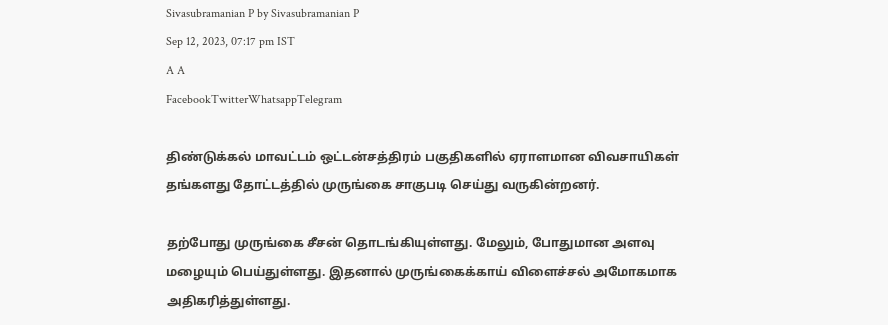Sivasubramanian P by Sivasubramanian P
Sep 12, 2023, 07:17 pm IST
A A
FacebookTwitterWhatsappTelegram

திண்டுக்கல் மாவட்டம் ஒட்டன்சத்திரம் பகுதிகளில் ஏராளமான விவசாயிகள் தங்களது தோட்டத்தில் முருங்கை சாகுபடி செய்து வருகின்றனர்.

தற்போது முருங்கை சீசன் தொடங்கியுள்ளது. மேலும், போதுமான அளவு மழையும் பெய்துள்ளது. இதனால் முருங்கைக்காய் விளைச்சல் அமோகமாக அதிகரித்துள்ளது.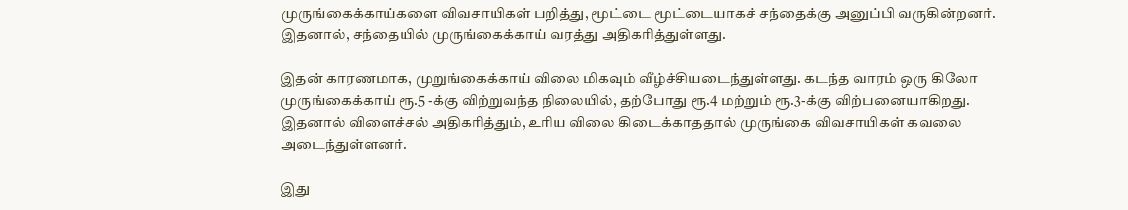முருங்கைக்காய்களை விவசாயிகள் பறித்து, மூட்டை மூட்டையாகச் சந்தைக்கு அனுப்பி வருகின்றனர். இதனால், சந்தையில் முருங்கைக்காய் வரத்து அதிகரித்துள்ளது.

இதன் காரணமாக, முறுங்கைக்காய் விலை மிகவும் வீழ்ச்சியடைந்துள்ளது. கடந்த வாரம் ஒரு கிலோ முருங்கைக்காய் ரூ.5 -க்கு விற்றுவந்த நிலையில், தற்போது ரூ.4 மற்றும் ரூ.3-க்கு விற்பனையாகிறது. இதனால் விளைச்சல் அதிகரித்தும், உரிய விலை கிடைக்காததால் முருங்கை விவசாயிகள் கவலை அடைந்துள்ளனர்.

இது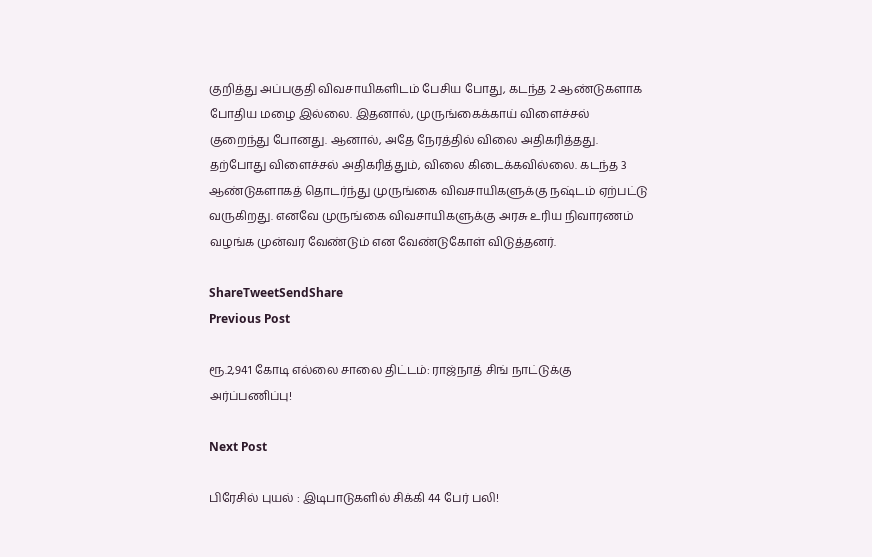குறித்து அப்பகுதி விவசாயிகளிடம் பேசிய போது, கடந்த 2 ஆண்டுகளாக போதிய மழை இல்லை. இதனால், முருங்கைக்காய் விளைச்சல் குறைந்து போனது. ஆனால், அதே நேரத்தில் விலை அதிகரித்தது. தற்போது விளைச்சல் அதிகரித்தும், விலை கிடைக்கவில்லை. கடந்த 3 ஆண்டுகளாகத் தொடர்ந்து முருங்கை விவசாயிகளுக்கு நஷ்டம் ஏற்பட்டு வருகிறது. எனவே முருங்கை விவசாயிகளுக்கு அரசு உரிய நிவாரணம் வழங்க முன்வர வேண்டும் என வேண்டுகோள் விடுத்தனர்.

ShareTweetSendShare
Previous Post

ரூ.2,941 கோடி எல்லை சாலை திட்டம்: ராஜ்நாத் சிங் நாட்டுக்கு அர்ப்பணிப்பு!

Next Post

பிரேசில் புயல் : இடிபாடுகளில் சிக்கி 44 பேர் பலி!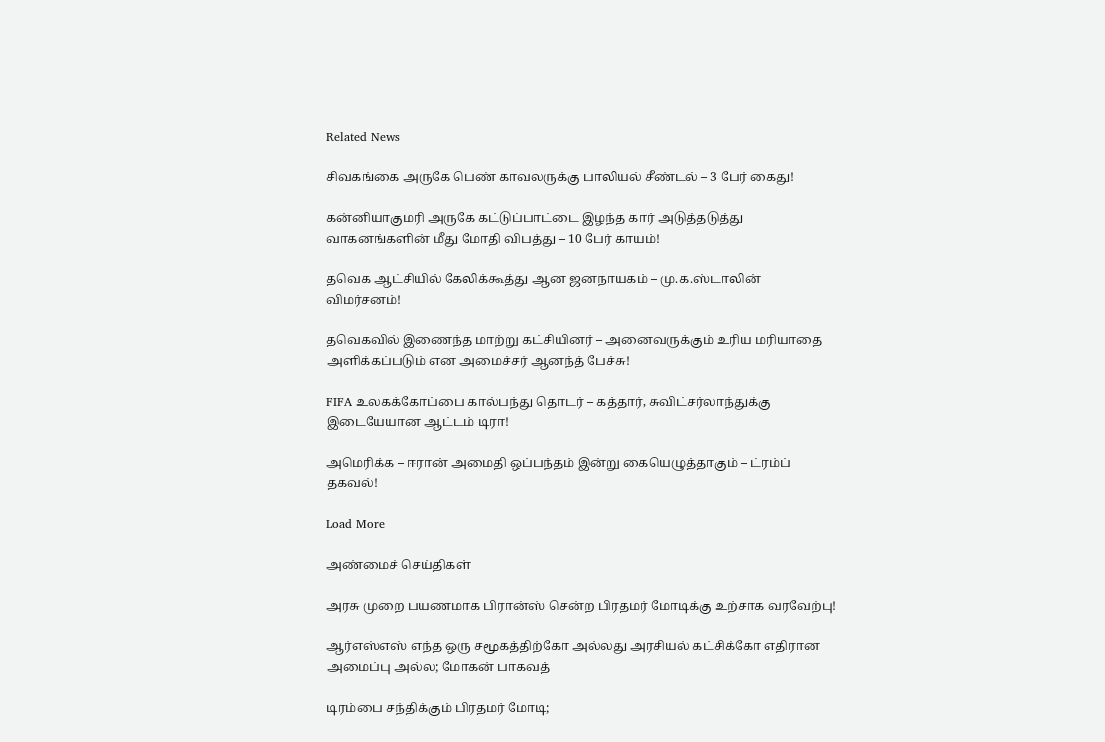Related News

சிவகங்கை அருகே பெண் காவலருக்கு பாலியல் சீண்டல் – 3 பேர் கைது!

கன்னியாகுமரி அருகே கட்டுப்பாட்டை இழந்த கார் அடுத்தடுத்து வாகனங்களின் மீது மோதி விபத்து – 10 பேர் காயம்!

தவெக ஆட்சியில் கேலிக்கூத்து ஆன ஜனநாயகம் – மு.க.ஸ்டாலின் விமர்சனம்!

தவெகவில் இணைந்த மாற்று கட்சியினர் – அனைவருக்கும் உரிய மரியாதை அளிக்கப்படும் என அமைச்சர் ஆனந்த் பேச்சு!

FIFA உலகக்கோப்பை கால்பந்து தொடர் – கத்தார், சுவிட்சர்லாந்துக்கு இடையேயான ஆட்டம் டிரா!

அமெரிக்க – ஈரான் அமைதி ஒப்பந்தம் இன்று கையெழுத்தாகும் – ட்ரம்ப் தகவல்!

Load More

அண்மைச் செய்திகள்

அரசு முறை பயணமாக பிரான்ஸ் சென்ற பிரதமர் மோடிக்கு உற்சாக வரவேற்பு!

ஆர்எஸ்எஸ் எந்த ஒரு சமூகத்திற்கோ அல்லது அரசியல் கட்சிக்கோ எதிரான அமைப்பு அல்ல; மோகன் பாகவத்

டிரம்பை சந்திக்கும் பிரதமர் மோடி;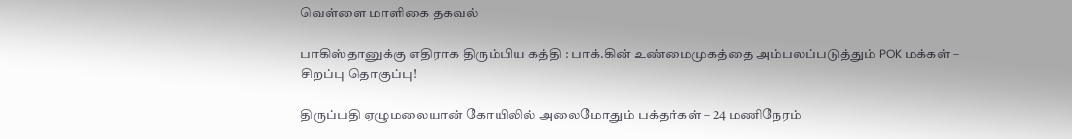வெள்ளை மாளிகை தகவல்

பாகிஸ்தானுக்கு எதிராக திரும்பிய கத்தி : பாக்.கின் உண்மைமுகத்தை அம்பலப்படுத்தும் POK மக்கள் – சிறப்பு தொகுப்பு!

திருப்பதி ஏழுமலையான் கோயிலில் அலைமோதும் பக்தர்கள் – 24 மணிநேரம்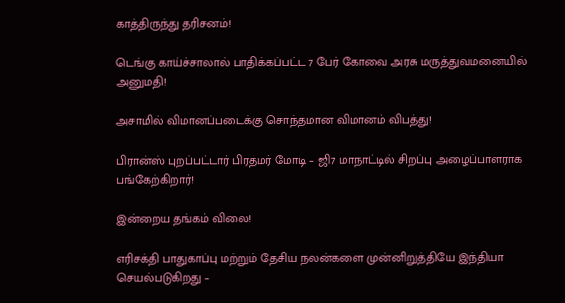காத்திருந்து தரிசனம்!

டெங்கு காய்ச்சாலால் பாதிக்கப்பட்ட 7 பேர் கோவை அரசு மருத்துவமனையில் அனுமதி!

அசாமில் விமானப்படைக்கு சொந்தமான விமானம் விபத்து!

பிரான்ஸ் புறப்பட்டார் பிரதமர் மோடி – ஜி7 மாநாட்டில் சிறப்பு அழைப்பாளராக பங்கேற்கிறார்!

இன்றைய தங்கம் விலை!

எரிசக்தி பாதுகாப்பு மற்றும் தேசிய நலன்களை முன்னிறுத்தியே இந்தியா செயல்படுகிறது –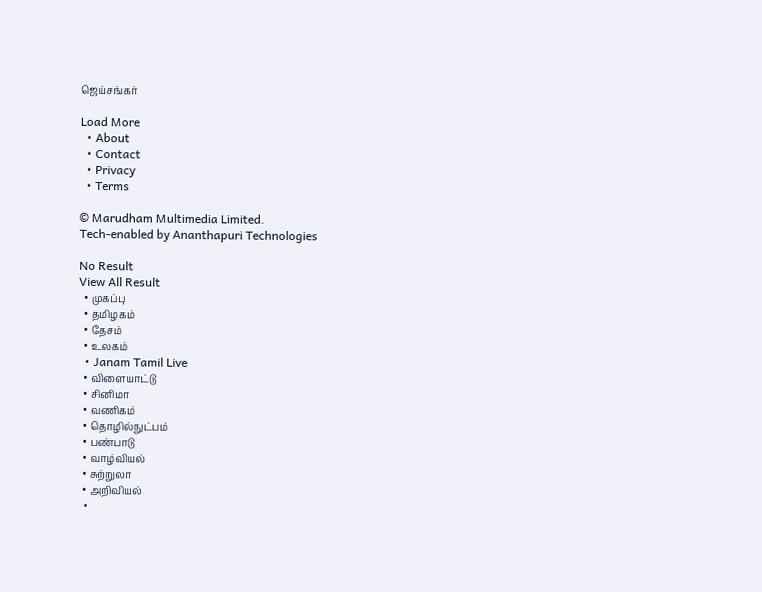ஜெய்சங்கர்

Load More
  • About
  • Contact
  • Privacy
  • Terms

© Marudham Multimedia Limited.
Tech-enabled by Ananthapuri Technologies

No Result
View All Result
  • முகப்பு
  • தமிழகம்
  • தேசம்
  • உலகம்
  • Janam Tamil Live
  • விளையாட்டு
  • சினிமா
  • வணிகம்
  • தொழில்நுட்பம்
  • பண்பாடு
  • வாழ்வியல்
  • சுற்றுலா
  • அறிவியல்
  •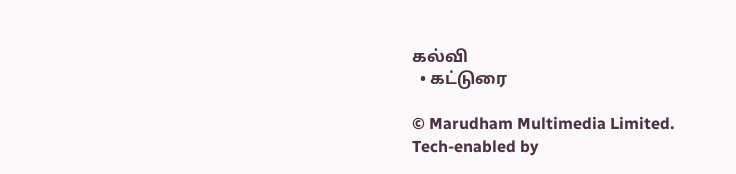கல்வி
  • கட்டுரை

© Marudham Multimedia Limited.
Tech-enabled by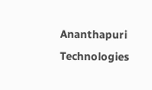Ananthapuri Technologies